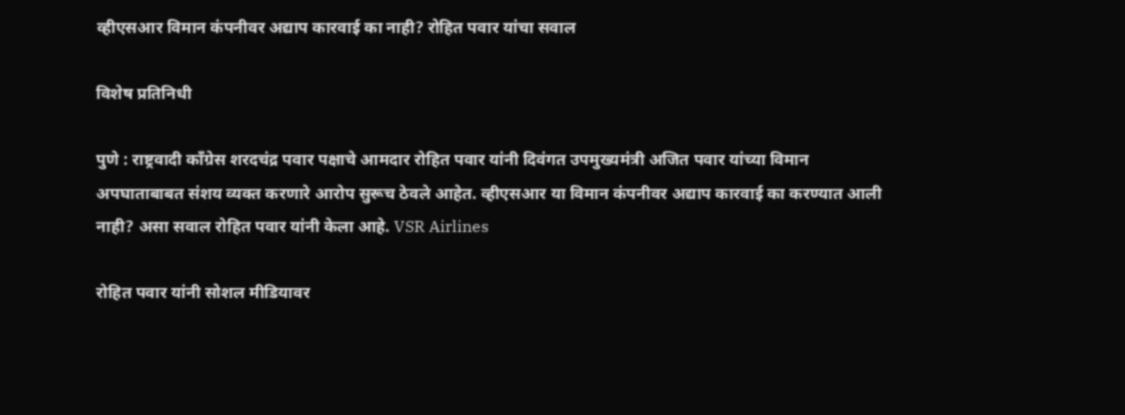व्हीएसआर विमान कंपनीवर अद्याप कारवाई का नाही? रोहित पवार यांचा सवाल

विशेष प्रतिनिधी

पुणे : राष्ट्रवादी काँग्रेस शरदचंद्र पवार पक्षाचे आमदार रोहित पवार यांनी दिवंगत उपमुख्यमंत्री अजित पवार यांच्या विमान अपघाताबाबत संशय व्यक्त करणारे आरोप सुरूच ठेवले आहेत. व्हीएसआर या विमान कंपनीवर अद्याप कारवाई का करण्यात आली नाही? असा सवाल रोहित पवार यांनी केला आहे. VSR Airlines

रोहित पवार यांनी सोशल मीडियावर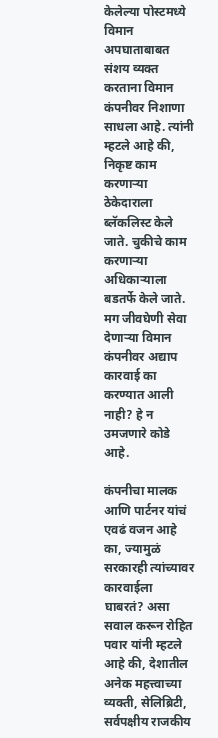केलेल्या पोस्टमध्ये विमान अपघाताबाबत संशय व्यक्त करताना विमान कंपनीवर निशाणा साधला आहे. त्यांनी म्हटले आहे की, निकृष्ट काम करणाऱ्या ठेकेदाराला ब्लॅकलिस्ट केले जाते. चुकीचे काम करणाऱ्या अधिकाऱ्याला बडतर्फे केले जाते. मग जीवघेणी सेवा देणाऱ्या विमान कंपनीवर अद्याप कारवाई का करण्यात आली नाही? हे न उमजणारे कोडे आहे.

कंपनीचा मालक आणि पार्टनर यांचं एवढं वजन आहे का, ज्यामुळं सरकारही त्यांच्यावर कारवाईला घाबरतं? असा सवाल करून रोहित पवार यांनी म्हटले आहे की, देशातील अनेक महत्त्वाच्या व्यक्ती, सेलिब्रिटी, सर्वपक्षीय राजकीय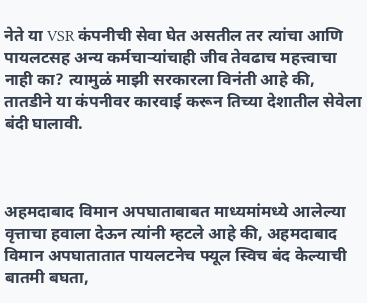नेते या VSR कंपनीची सेवा घेत असतील तर त्यांचा आणि पायलटसह अन्य कर्मचाऱ्यांचाही जीव तेवढाच महत्त्वाचा नाही का? त्यामुळं माझी सरकारला विनंती आहे की, तातडीने या कंपनीवर कारवाई करून तिच्या देशातील सेवेला बंदी घालावी.



अहमदाबाद विमान अपघाताबाबत माध्यमांमध्ये आलेल्या वृत्ताचा हवाला देऊन त्यांनी म्हटले आहे की, अहमदाबाद विमान अपघातातात पायलटनेच फ्यूल स्विच बंद केल्याची बातमी बघता,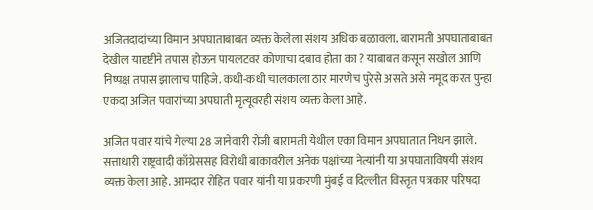अजितदादांच्या विमान अपघाताबाबत व्यक्त केलेला संशय अधिक बळावला. बारामती अपघाताबाबत देखील यादृष्टीने तपास होऊन पायलटवर कोणाचा दबाव होता का ? याबाबत कसून सखोल आणि निष्पक्ष तपास झालाच पाहिजे. कधी-कधी चालकाला ठार मारणेच पुरेसे असते असे नमूद करत पुन्हा एकदा अजित पवारांच्या अपघाती मृत्यूवरही संशय व्यक्त केला आहे.

अजित पवार यांचे गेल्या 28 जानेवारी रोजी बारामती येथील एका विमान अपघातात निधन झाले. सत्ताधारी राष्ट्रवादी काँग्रेससह विरोधी बाकावरील अनेक पक्षांच्या नेत्यांनी या अपघाताविषयी संशय व्यक्त केला आहे. आमदार रोहित पवार यांनी या प्रकरणी मुंबई व दिल्लीत विस्तृत पत्रकार परिषदा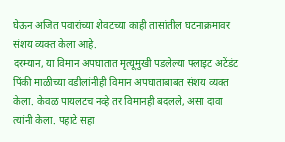घेऊन अजित पवारांच्या शेवटच्या काही तासांतील घटनाक्रमावर संशय व्यक्त केला आहे.
दरम्यान, या विमान अपघातात मृत्यूमुखी पडलेल्या फ्लाइट अटेंडंट पिंकी माळीच्या वडीलांनीही विमान अपघाताबाबत संशय व्यक्त केला. केवळ पायलटच नव्हे तर विमानही बदलले, असा दावा त्यांनी केला. पहाटे सहा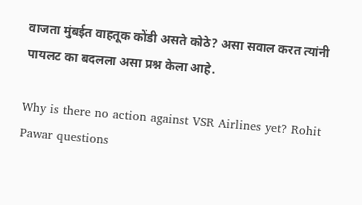वाजता मुंबईत वाहतूक कोंडी असते कोठे? असा सवाल करत त्यांनी पायलट का बदलला असा प्रश्न केला आहे.

Why is there no action against VSR Airlines yet? Rohit Pawar questions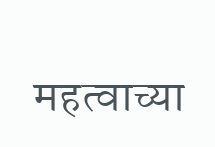महत्वाच्या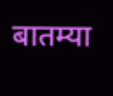बातम्या